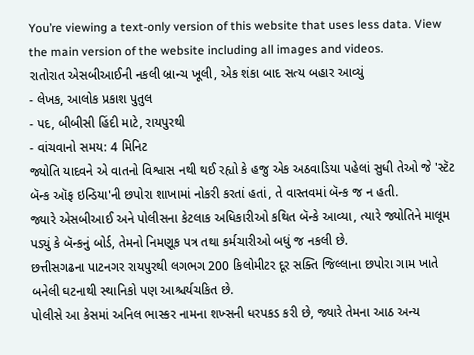You’re viewing a text-only version of this website that uses less data. View the main version of the website including all images and videos.
રાતોરાત એસબીઆઈની નકલી બ્રાન્ચ ખૂલી, એક શંકા બાદ સત્ય બહાર આવ્યું
- લેખક, આલોક પ્રકાશ પુતુલ
- પદ, બીબીસી હિંદી માટે, રાયપુરથી
- વાંચવાનો સમય: 4 મિનિટ
જ્યોતિ યાદવને એ વાતનો વિશ્વાસ નથી થઈ રહ્યો કે હજુ એક અઠવાડિયા પહેલાં સુધી તેઓ જે 'સ્ટૅટ બૅન્ક ઑફ ઇન્ડિયા'ની છપોરા શાખામાં નોકરી કરતાં હતાં, તે વાસ્તવમાં બૅન્ક જ ન હતી.
જ્યારે એસબીઆઈ અને પોલીસના કેટલાક અધિકારીઓ કથિત બૅન્કે આવ્યા, ત્યારે જ્યોતિને માલૂમ પડ્યું કે બૅન્કનું બોર્ડ, તેમનો નિમણૂક પત્ર તથા કર્મચારીઓ બધું જ નકલી છે.
છત્તીસગઢના પાટનગર રાયપુરથી લગભગ 200 કિલોમીટર દૂર સક્તિ જિલ્લાના છપોરા ગામ ખાતે બનેલી ઘટનાથી સ્થાનિકો પણ આશ્ચર્યચકિત છે.
પોલીસે આ કેસમાં અનિલ ભાસ્કર નામના શખ્સની ધરપકડ કરી છે, જ્યારે તેમના આઠ અન્ય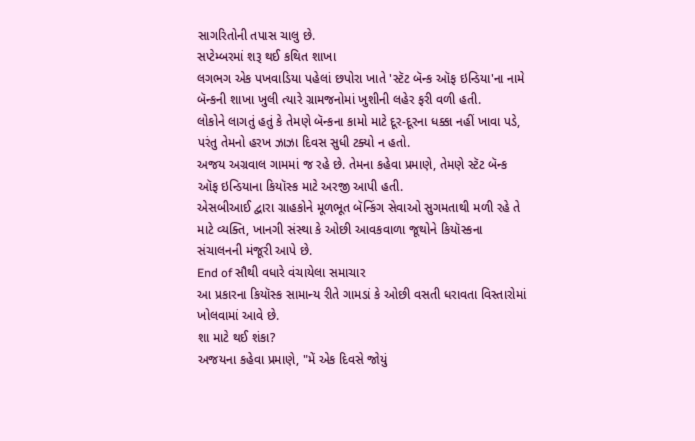સાગરિતોની તપાસ ચાલુ છે.
સપ્ટેમ્બરમાં શરૂ થઈ કથિત શાખા
લગભગ એક પખવાડિયા પહેલાં છપોરા ખાતે 'સ્ટૅટ બૅન્ક ઑફ ઇન્ડિયા'ના નામે બૅન્કની શાખા ખુલી ત્યારે ગ્રામજનોમાં ખુશીની લહેર ફરી વળી હતી.
લોકોને લાગતું હતું કે તેમણે બૅન્કના કામો માટે દૂર-દૂરના ધક્કા નહીં ખાવા પડે, પરંતુ તેમનો હરખ ઝાઝા દિવસ સુધી ટક્યો ન હતો.
અજય અગ્રવાલ ગામમાં જ રહે છે. તેમના કહેવા પ્રમાણે, તેમણે સ્ટૅટ બૅન્ક ઑફ ઇન્ડિયાના કિયૉસ્ક માટે અરજી આપી હતી.
એસબીઆઈ દ્વારા ગ્રાહકોને મૂળભૂત બૅન્કિંગ સેવાઓ સુગમતાથી મળી રહે તે માટે વ્યક્તિ, ખાનગી સંસ્થા કે ઓછી આવકવાળા જૂથોને કિયૉસ્કના સંચાલનની મંજૂરી આપે છે.
End of સૌથી વધારે વંચાયેલા સમાચાર
આ પ્રકારના કિયૉસ્ક સામાન્ય રીતે ગામડાં કે ઓછી વસતી ધરાવતા વિસ્તારોમાં ખોલવામાં આવે છે.
શા માટે થઈ શંકા?
અજયના કહેવા પ્રમાણે, "મેં એક દિવસે જોયું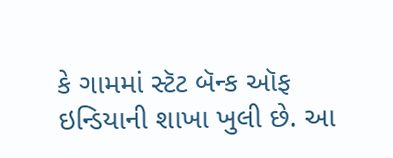કે ગામમાં સ્ટૅટ બૅન્ક ઑફ ઇન્ડિયાની શાખા ખુલી છે. આ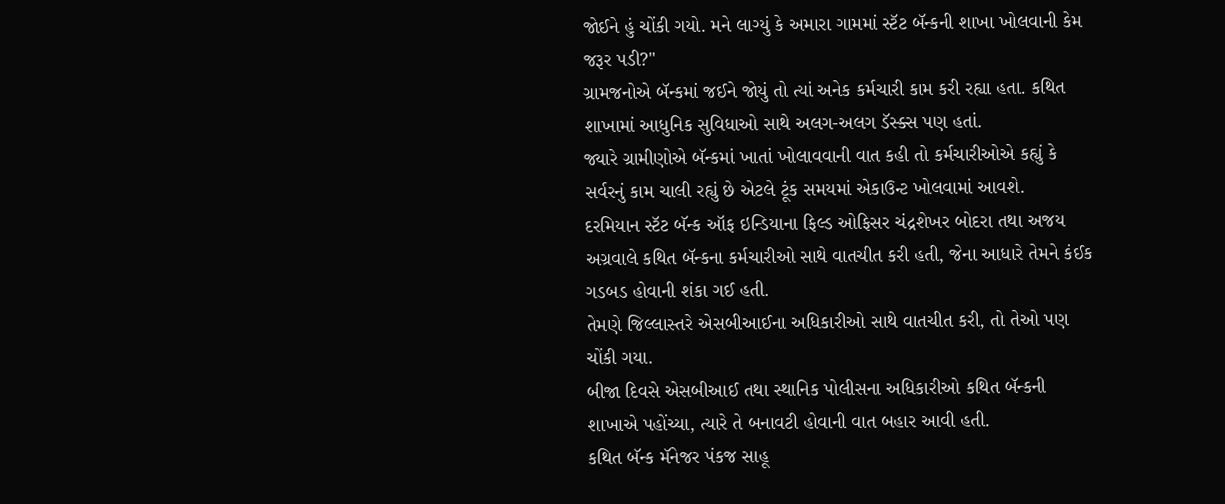જોઈને હું ચોંકી ગયો. મને લાગ્યું કે અમારા ગામમાં સ્ટૅટ બૅન્કની શાખા ખોલવાની કેમ જરૂર પડી?"
ગ્રામજનોએ બૅન્કમાં જઈને જોયું તો ત્યાં અનેક કર્મચારી કામ કરી રહ્યા હતા. કથિત શાખામાં આધુનિક સુવિધાઓ સાથે અલગ-અલગ ડૅસ્ક્સ પણ હતાં.
જ્યારે ગ્રામીણોએ બૅન્કમાં ખાતાં ખોલાવવાની વાત કહી તો કર્મચારીઓએ કહ્યું કે સર્વરનું કામ ચાલી રહ્યું છે એટલે ટૂંક સમયમાં એકાઉન્ટ ખોલવામાં આવશે.
દરમિયાન સ્ટૅટ બૅન્ક ઑફ ઇન્ડિયાના ફિલ્ડ ઓફિસર ચંદ્રશેખર બોદરા તથા અજય અગ્રવાલે કથિત બૅન્કના કર્મચારીઓ સાથે વાતચીત કરી હતી, જેના આધારે તેમને કંઈક ગડબડ હોવાની શંકા ગઈ હતી.
તેમણે જિલ્લાસ્તરે એસબીઆઈના અધિકારીઓ સાથે વાતચીત કરી, તો તેઓ પણ ચોંકી ગયા.
બીજા દિવસે એસબીઆઈ તથા સ્થાનિક પોલીસના અધિકારીઓ કથિત બૅન્કની શાખાએ પહોંચ્યા, ત્યારે તે બનાવટી હોવાની વાત બહાર આવી હતી.
કથિત બૅન્ક મૅનેજર પંકજ સાહૂ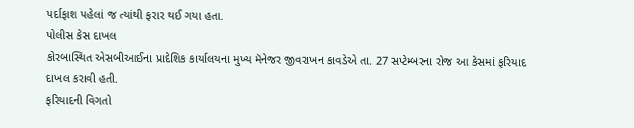પર્દાફાશ પહેલાં જ ત્યાંથી ફરાર થઈ ગયા હતા.
પોલીસ કેસ દાખલ
કોરબાસ્થિત એસબીઆઈના પ્રાદેશિક કાર્યાલયના મુખ્ય મૅનેજર જીવરાખન કાવડેએ તા. 27 સપ્ટેમ્બરના રોજ આ કેસમાં ફરિયાદ દાખલ કરાવી હતી.
ફરિયાદની વિગતો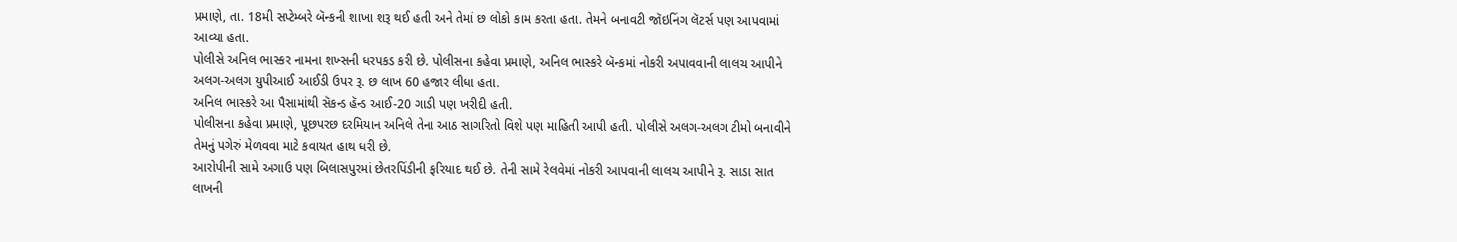પ્રમાણે, તા. 18મી સપ્ટેમ્બરે બૅન્કની શાખા શરૂ થઈ હતી અને તેમાં છ લોકો કામ કરતા હતા. તેમને બનાવટી જૉઇનિંગ લૅટર્સ પણ આપવામાં આવ્યા હતા.
પોલીસે અનિલ ભાસ્કર નામના શખ્સની ધરપકડ કરી છે. પોલીસના કહેવા પ્રમાણે, અનિલ ભાસ્કરે બૅન્કમાં નોકરી અપાવવાની લાલચ આપીને અલગ-અલગ યુપીઆઈ આઈડી ઉપર રૂ. છ લાખ 60 હજાર લીધા હતા.
અનિલ ભાસ્કરે આ પૈસામાંથી સૅકન્ડ હૅન્ડ આઈ-20 ગાડી પણ ખરીદી હતી.
પોલીસના કહેવા પ્રમાણે, પૂછપરછ દરમિયાન અનિલે તેના આઠ સાગરિતો વિશે પણ માહિતી આપી હતી. પોલીસે અલગ-અલગ ટીમો બનાવીને તેમનું પગેરું મેળવવા માટે કવાયત હાથ ધરી છે.
આરોપીની સામે અગાઉ પણ બિલાસપુરમાં છેતરપિંડીની ફરિયાદ થઈ છે. તેની સામે રેલવેમાં નોકરી આપવાની લાલચ આપીને રૂ. સાડા સાત લાખની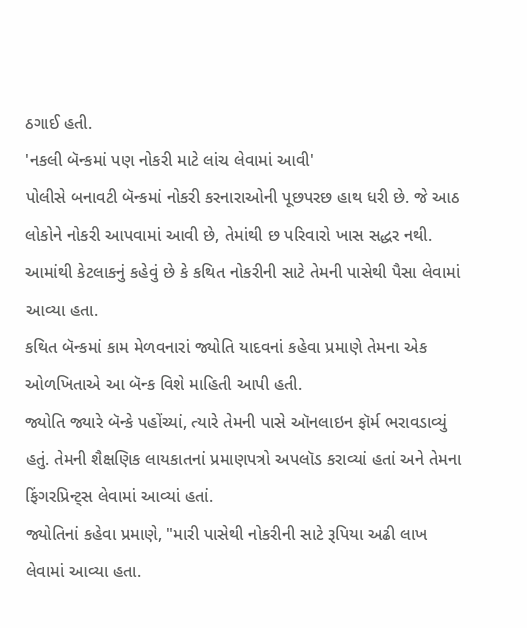ઠગાઈ હતી.
'નકલી બૅન્કમાં પણ નોકરી માટે લાંચ લેવામાં આવી'
પોલીસે બનાવટી બૅન્કમાં નોકરી કરનારાઓની પૂછપરછ હાથ ધરી છે. જે આઠ લોકોને નોકરી આપવામાં આવી છે, તેમાંથી છ પરિવારો ખાસ સદ્ધર નથી.
આમાંથી કેટલાકનું કહેવું છે કે કથિત નોકરીની સાટે તેમની પાસેથી પૈસા લેવામાં આવ્યા હતા.
કથિત બૅન્કમાં કામ મેળવનારાં જ્યોતિ યાદવનાં કહેવા પ્રમાણે તેમના એક ઓળખિતાએ આ બૅન્ક વિશે માહિતી આપી હતી.
જ્યોતિ જ્યારે બૅન્કે પહોંચ્યાં, ત્યારે તેમની પાસે ઑનલાઇન ફૉર્મ ભરાવડાવ્યું હતું. તેમની શૈક્ષણિક લાયકાતનાં પ્રમાણપત્રો અપલૉડ કરાવ્યાં હતાં અને તેમના ફિંગરપ્રિન્ટ્સ લેવામાં આવ્યાં હતાં.
જ્યોતિનાં કહેવા પ્રમાણે, "મારી પાસેથી નોકરીની સાટે રૂપિયા અઢી લાખ લેવામાં આવ્યા હતા.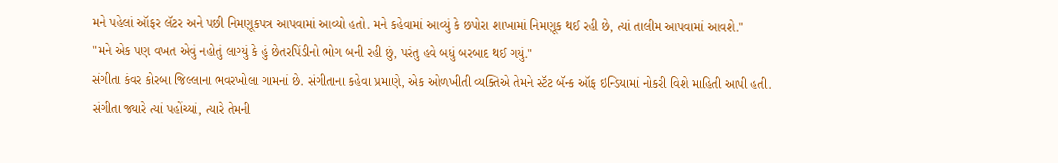મને પહેલાં ઑફર લૅટર અને પછી નિમણૂકપત્ર આપવામાં આવ્યો હતો. મને કહેવામાં આવ્યું કે છપોરા શાખામાં નિમણૂક થઈ રહી છે, ત્યાં તાલીમ આપવામાં આવશે."
"મને એક પણ વખત એવું નહોતું લાગ્યું કે હું છેતરપિંડીનો ભોગ બની રહી છું, પરંતુ હવે બધું બરબાદ થઈ ગયું."
સંગીતા કંવર કોરબા જિલ્લાના ભવરખોલા ગામનાં છે. સંગીતાના કહેવા પ્રમાણે, એક ઓળખીતી વ્યક્તિએ તેમને સ્ટૅટ બૅન્ક ઑફ ઇન્ડિયામાં નોકરી વિશે માહિતી આપી હતી. સંગીતા જ્યારે ત્યાં પહોંચ્યાં, ત્યારે તેમની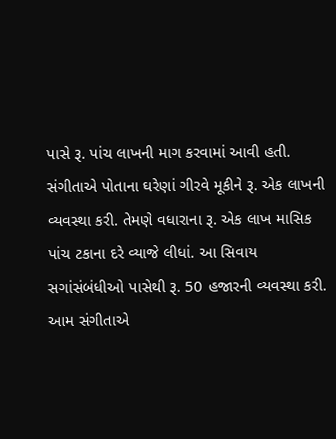પાસે રૂ. પાંચ લાખની માગ કરવામાં આવી હતી.
સંગીતાએ પોતાના ઘરેણાં ગીરવે મૂકીને રૂ. એક લાખની વ્યવસ્થા કરી. તેમણે વધારાના રૂ. એક લાખ માસિક પાંચ ટકાના દરે વ્યાજે લીધાં. આ સિવાય સગાંસંબંધીઓ પાસેથી રૂ. 50 હજારની વ્યવસ્થા કરી. આમ સંગીતાએ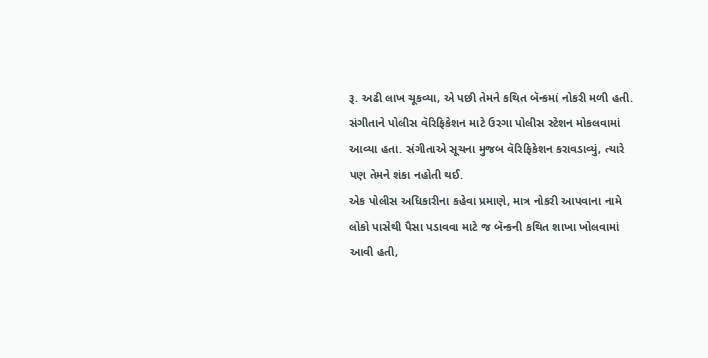રૂ. અઢી લાખ ચૂકવ્યા, એ પછી તેમને કથિત બૅન્કમાં નોકરી મળી હતી.
સંગીતાને પોલીસ વૅરિફિકેશન માટે ઉરગા પોલીસ સ્ટેશન મોકલવામાં આવ્યા હતા. સંગીતાએ સૂચના મુજબ વૅરિફિકેશન કરાવડાવ્યું, ત્યારે પણ તેમને શંકા નહોતી થઈ.
એક પોલીસ અધિકારીના કહેવા પ્રમાણે, માત્ર નોકરી આપવાના નામે લોકો પાસેથી પૈસા પડાવવા માટે જ બૅન્કની કથિત શાખા ખોલવામાં આવી હતી,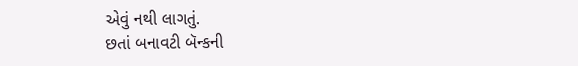એવું નથી લાગતું.
છતાં બનાવટી બૅન્કની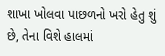શાખા ખોલવા પાછળનો ખરો હેતુ શું છે, તેના વિશે હાલમાં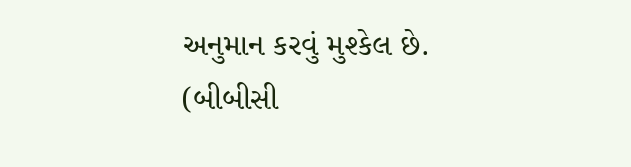અનુમાન કરવું મુશ્કેલ છે.
(બીબીસી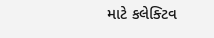માટે કલેક્ટિવ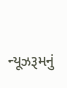ન્યૂઝરૂમનું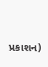પ્રકાશન)